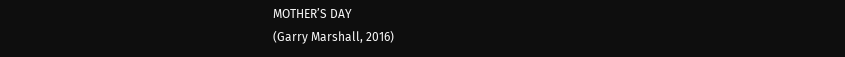MOTHER’S DAY
(Garry Marshall, 2016)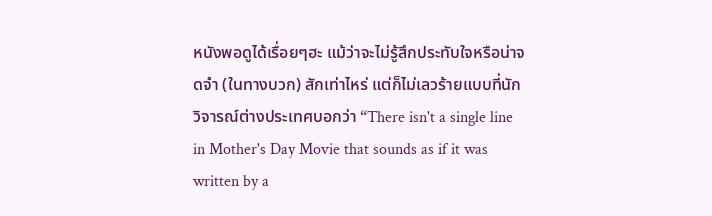หนังพอดูได้เรื่อยๆฮะ แม้ว่าจะไม่รู้สึกประทับใจหรือน่าจดจำ (ในทางบวก) สักเท่าไหร่ แต่ก็ไม่เลวร้ายแบบที่นักวิจารณ์ต่างประเทศบอกว่า “There isn't a single line in Mother's Day Movie that sounds as if it was written by a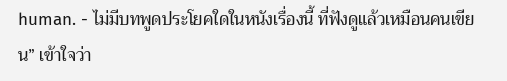human. - ไม่มีบทพูดประโยคใดในหนังเรื่องนี้ ที่ฟังดูแล้วเหมือนคนเขียน” เข้าใจว่า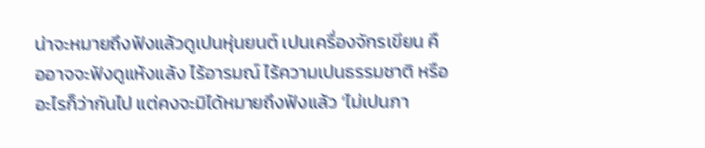น่าจะหมายถึงฟังแล้วดูเปนหุ่นยนต์ เปนเครื่องจักรเขียน คืออาจจะฟังดูแห้งแล้ง ไร้อารมณ์ ไร้ความเปนธรรมชาติ หรืออะไรก็ว่ากันไป แต่คงจะมิได้หมายถึงฟังแล้ว ‘ไม่เปนภา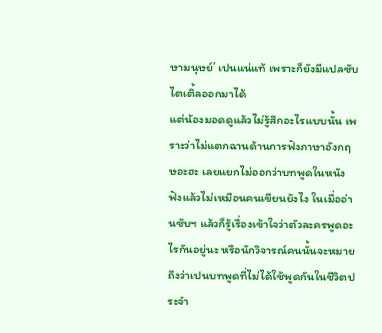ษามนุษย์’ เปนแน่แท้ เพราะก็ยังมีแปลซับไตเติ้ลออกมาได้
แต่น้องมอดดูแล้วไม่รู้สึกอะไรแบบนั้น เพราะว่าไม่แตกฉานด้านการฟังภาษาอังกฤษอะฮะ เลยแยกไม่ออกว่าบทพูดในหนังฟังแล้วไม่เหมือนคนเขียนยังไง ในเมื่ออ่านซับฯ แล้วก็รู้เรื่องเข้าใจว่าตัวละครพูดอะไรกันอยู่นะ หรือนักวิจารณ์คนนั้นจะหมายถึงว่าเปนบทพูดที่ไม่ได้ใช้พูดกันในชีวิตประจำ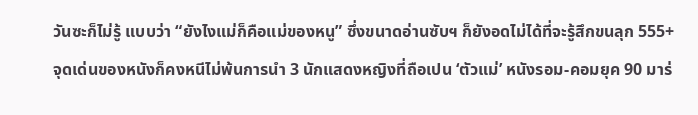วันซะก็ไม่รู้ แบบว่า “ยังไงแม่ก็คือแม่ของหนู” ซึ่งขนาดอ่านซับฯ ก็ยังอดไม่ได้ที่จะรู้สึกขนลุก 555+
จุดเด่นของหนังก็คงหนีไม่พ้นการนำ 3 นักแสดงหญิงที่ถือเปน ‘ตัวแม่’ หนังรอม-คอมยุค 90 มาร่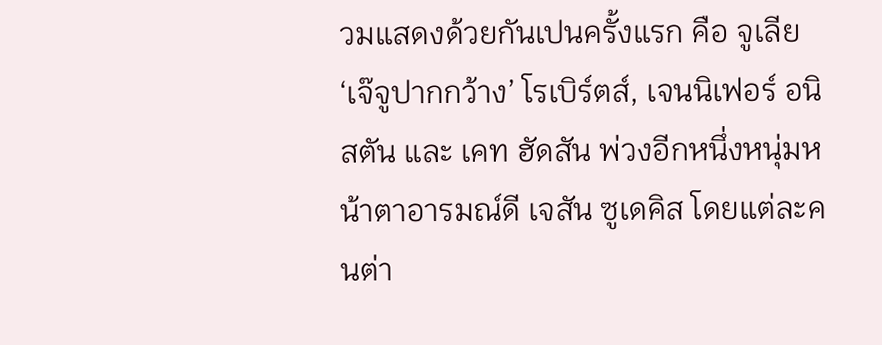วมแสดงด้วยกันเปนครั้งแรก คือ จูเลีย ‘เจ๊จูปากกว้าง’ โรเบิร์ตส์, เจนนิเฟอร์ อนิสตัน และ เคท ฮัดสัน พ่วงอีกหนึ่งหนุ่มหน้าตาอารมณ์ดี เจสัน ซูเดคิส โดยแต่ละคนต่า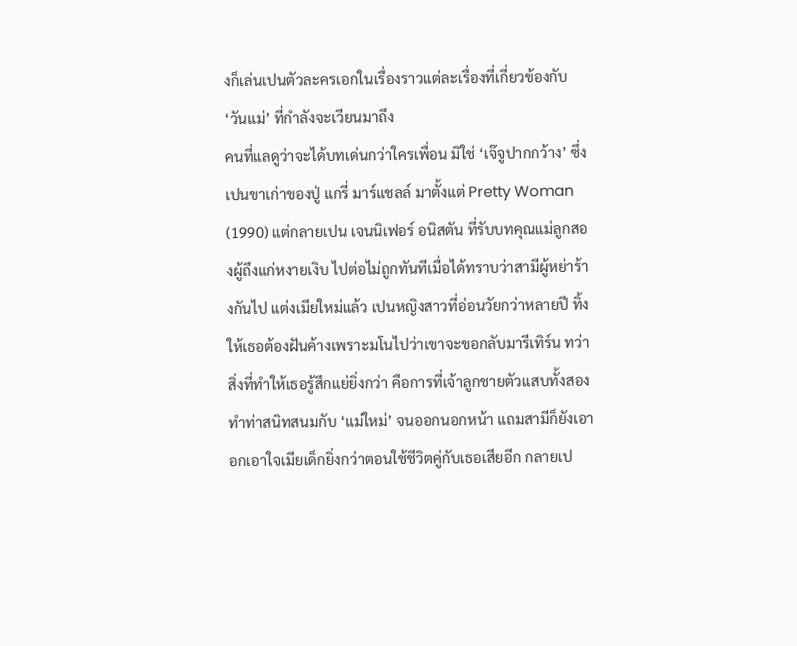งก็เล่นเปนตัวละครเอกในเรื่องราวแต่ละเรื่องที่เกี่ยวข้องกับ ‘วันแม่’ ที่กำลังจะเวียนมาถึง
คนที่แลดูว่าจะได้บทเด่นกว่าใครเพื่อน มิใช่ ‘เจ๊จูปากกว้าง’ ซึ่งเปนขาเก่าของปู่ แกรี่ มาร์แชลล์ มาตั้งแต่ Pretty Woman (1990) แต่กลายเปน เจนนิเฟอร์ อนิสตัน ที่รับบทคุณแม่ลูกสองผู้ถึงแก่หงายเงิบ ไปต่อไม่ถูกทันทีเมื่อได้ทราบว่าสามีผู้หย่าร้างกันไป แต่งเมียใหม่แล้ว เปนหญิงสาวที่อ่อนวัยกว่าหลายปี ทิ้งให้เธอต้องฝันค้างเพราะมโนไปว่าเขาจะขอกลับมารีเทิร์น ทว่าสิ่งที่ทำให้เธอรู้สึกแย่ยิ่งกว่า คือการที่เจ้าลูกชายตัวแสบทั้งสองทำท่าสนิทสนมกับ ‘แม่ใหม่’ จนออกนอกหน้า แถมสามีก็ยังเอาอกเอาใจเมียเด็กยิ่งกว่าตอนใช้ชีวิตคู่กับเธอเสียอีก กลายเป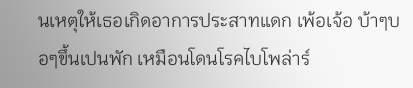นเหตุให้เธอเกิดอาการประสาทแดก เพ้อเจ้อ บ้าๆบอๆขึ้นเปนพัก เหมือนโดนโรคไบโพล่าร์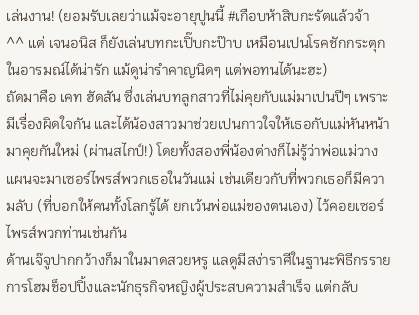เล่นงาน! (ยอมรับเลยว่าแม้จะอายุปูนนี้ #เกือบห้าสิบกะรัตแล้วจ้า ^^ แต่ เจนอนิส ก็ยังเล่นบทกะเปิ๊บกะป๊าบ เหมือนเปนโรคชักกระตุกในอารมณ์ได้น่ารัก แม้ดูน่ารำคาญนิดๆ แต่พอทนได้นะฮะ)
ถัดมาคือ เคท ฮัดสัน ซึ่งเล่นบทลูกสาวที่ไม่คุยกับแม่มาเปนปีๆ เพราะมีเรื่องผิดใจกัน และได้น้องสาวมาช่วยเปนกาวใจให้เธอกับแม่หันหน้ามาคุยกันใหม่ (ผ่านสไกป์!) โดยทั้งสองพี่น้องต่างก็ไม่รู้ว่าพ่อแม่วางแผนจะมาเซอร์ไพรส์พวกเธอในวันแม่ เช่นเดียวกับที่พวกเธอก็มีความลับ (ที่บอกให้คนทั้งโลกรู้ได้ ยกเว้นพ่อแม่ของตนเอง) ไว้คอยเซอร์ไพรส์พวกท่านเช่นกัน
ด้านเจ๊จูปากกว้างก็มาในมาดสวยหรู แลดูมีสง่าราศีในฐานะพิธีกรรายการโฮมช็อปปิ้งและนักธุรกิจหญิงผู้ประสบความสำเร็จ แต่กลับ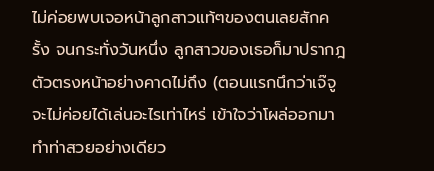ไม่ค่อยพบเจอหน้าลูกสาวแท้ๆของตนเลยสักครั้ง จนกระทั่งวันหนึ่ง ลูกสาวของเธอก็มาปรากฎตัวตรงหน้าอย่างคาดไม่ถึง (ตอนแรกนึกว่าเจ๊จูจะไม่ค่อยได้เล่นอะไรเท่าไหร่ เข้าใจว่าโผล่ออกมาทำท่าสวยอย่างเดียว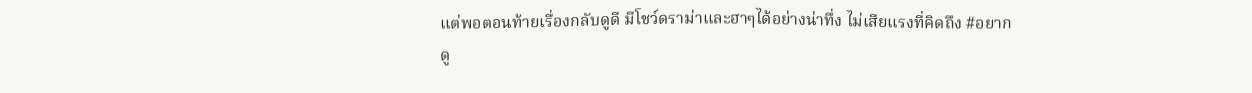แต่พอตอนท้ายเรื่องกลับดูดี มีโชว์ดราม่าและฮาๆได้อย่างน่าทึ่ง ไม่เสียแรงที่คิดถึง #อยากดู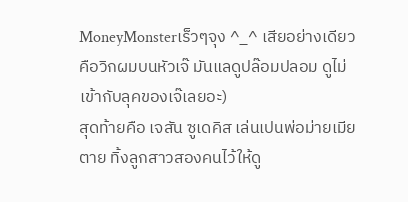MoneyMonsterเร็วๆจุง ^_^ เสียอย่างเดียวคือวิกผมบนหัวเจ๊ มันแลดูปล๊อมปลอม ดูไม่เข้ากับลุคของเจ๊เลยอะ)
สุดท้ายคือ เจสัน ซูเดคิส เล่นเปนพ่อม่ายเมียตาย ทิ้งลูกสาวสองคนไว้ให้ดู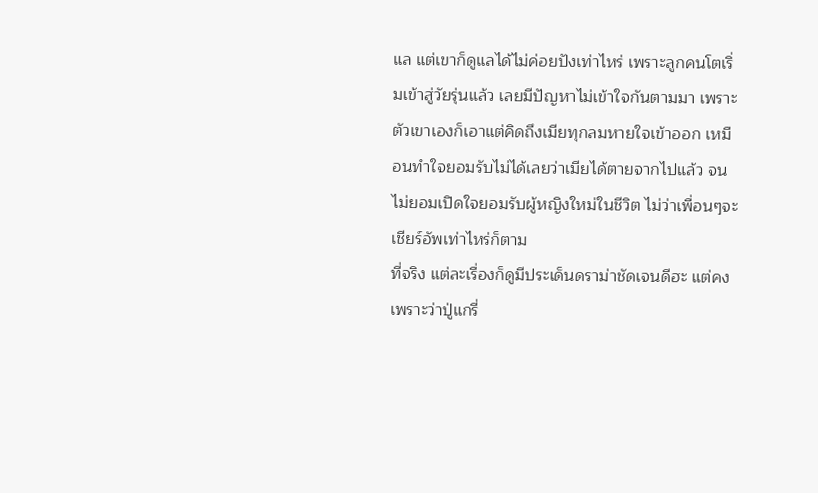แล แต่เขาก็ดูแลได้ไม่ค่อยปังเท่าไหร่ เพราะลูกคนโตเริ่มเข้าสู่วัยรุ่นแล้ว เลยมีปัญหาไม่เข้าใจกันตามมา เพราะตัวเขาเองก็เอาแต่คิดถึงเมียทุกลมหายใจเข้าออก เหมือนทำใจยอมรับไม่ได้เลยว่าเมียได้ตายจากไปแล้ว จนไม่ยอมเปิดใจยอมรับผู้หญิงใหม่ในชีวิต ไม่ว่าเพื่อนๆจะเชียร์อัพเท่าไหร่ก็ตาม
ที่จริง แต่ละเรื่องก็ดูมีประเด็นดราม่าชัดเจนดีฮะ แต่คงเพราะว่าปู่แกรี่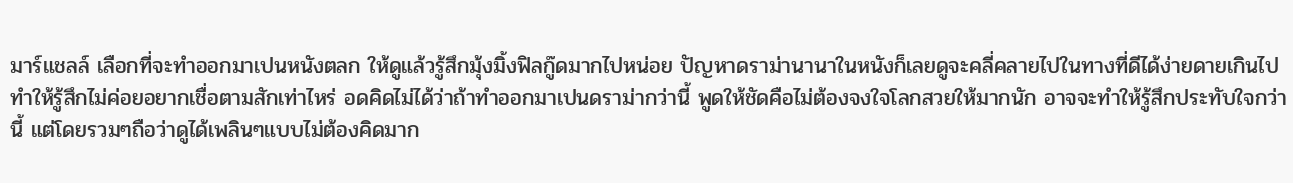มาร์แชลล์ เลือกที่จะทำออกมาเปนหนังตลก ให้ดูแล้วรู้สึกมุ้งมิ้งฟิลกู๊ดมากไปหน่อย ปัญหาดราม่านานาในหนังก็เลยดูจะคลี่คลายไปในทางที่ดีได้ง่ายดายเกินไป ทำให้รู้สึกไม่ค่อยอยากเชื่อตามสักเท่าไหร่ อดคิดไม่ได้ว่าถ้าทำออกมาเปนดราม่ากว่านี้ พูดให้ชัดคือไม่ต้องจงใจโลกสวยให้มากนัก อาจจะทำให้รู้สึกประทับใจกว่านี้ แต่โดยรวมๆถือว่าดูได้เพลินๆแบบไม่ต้องคิดมาก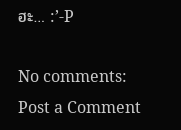ฮะ… :’-P

No comments:
Post a Comment